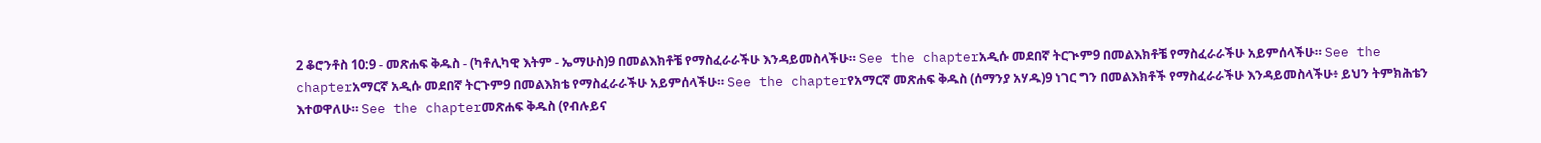2 ቆሮንቶስ 10:9 - መጽሐፍ ቅዱስ - (ካቶሊካዊ እትም - ኤማሁስ)9 በመልእክቶቼ የማስፈራራችሁ እንዳይመስላችሁ። See the chapterአዲሱ መደበኛ ትርጒም9 በመልእክቶቼ የማስፈራራችሁ አይምሰላችሁ። See the chapterአማርኛ አዲሱ መደበኛ ትርጉም9 በመልእክቴ የማስፈራራችሁ አይምሰላችሁ። See the chapterየአማርኛ መጽሐፍ ቅዱስ (ሰማንያ አሃዱ)9 ነገር ግን በመልእክቶች የማስፈራራችሁ እንዳይመስላችሁ፥ ይህን ትምክሕቴን እተወዋለሁ። See the chapterመጽሐፍ ቅዱስ (የብሉይና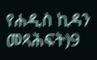የሐዲስ ኪዳን መጻሕፍት)9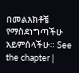በመልእክቶቼ የማስደነግጣችሁ አይምሰላችሁ። See the chapter |